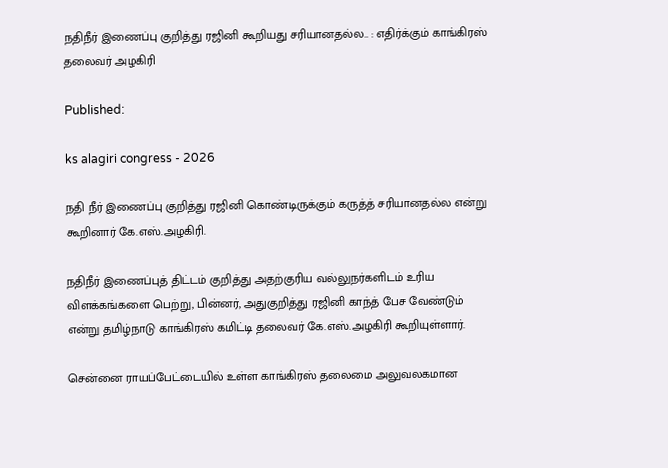நதிநீர் இணைப்பு குறித்து ரஜினி கூறியது சரியானதல்ல.. : எதிர்க்கும் காங்கிரஸ் தலைவர் அழகிரி

Published:

ks alagiri congress - 2026

நதி நீர் இணைப்பு குறித்து ரஜினி கொண்டிருக்கும் கருத்த் சரியானதல்ல என்று கூறினார் கே.எஸ்.அழகிரி.

நதிநீர் இணைப்புத் திட்டம் குறித்து அதற்குரிய வல்லுநர்களிடம் உரிய விளக்கங்களை பெற்று, பின்னர், அதுகுறித்து ரஜினி காந்த் பேச வேண்டும் என்று தமிழ்நாடு காங்கிரஸ் கமிட்டி தலைவர் கே.எஸ்.அழகிரி கூறியுள்ளார்.

சென்னை ராயப்பேட்டையில் உள்ள காங்கிரஸ் தலைமை அலுவலகமான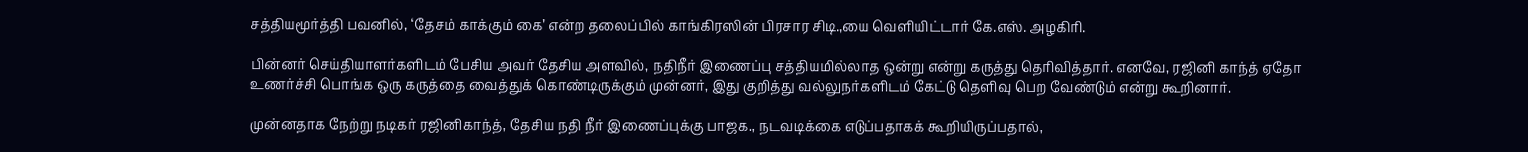சத்தியமூர்த்தி பவனில், ‘தேசம் காக்கும் கை’ என்ற தலைப்பில் காங்கிரஸின் பிரசார சிடி.,யை வெளியிட்டார் கே.எஸ். அழகிரி.

பின்னர் செய்தியாளர்களிடம் பேசிய அவர் தேசிய அளவில், நதிநீர் இணைப்பு சத்தியமில்லாத ஒன்று என்று கருத்து தெரிவித்தார். எனவே, ரஜினி காந்த் ஏதோ உணர்ச்சி பொங்க ஒரு கருத்தை வைத்துக் கொண்டிருக்கும் முன்னர், இது குறித்து வல்லுநர்களிடம் கேட்டு தெளிவு பெற வேண்டும் என்று கூறினார்.

முன்னதாக நேற்று நடிகர் ரஜினிகாந்த், தேசிய நதி நீர் இணைப்புக்கு பாஜக., நடவடிக்கை எடுப்பதாகக் கூறியிருப்பதால்,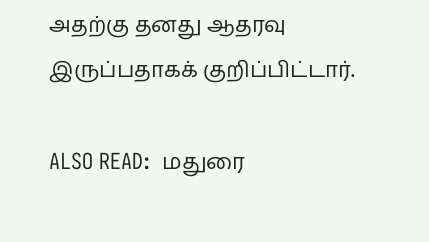அதற்கு தனது ஆதரவு இருப்பதாகக் குறிப்பிட்டார்.

ALSO READ:  மதுரை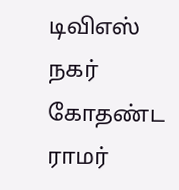டிவிஎஸ் நகர் கோதண்ட ராமர்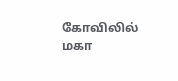கோவிலில் மகா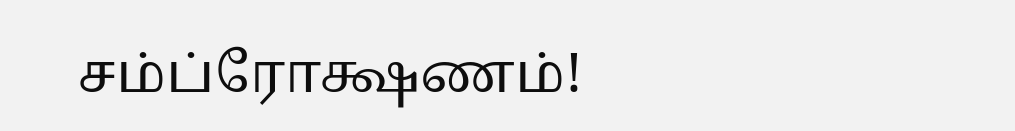சம்ப்ரோக்ஷணம்!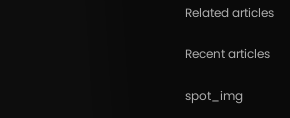Related articles

Recent articles

spot_img